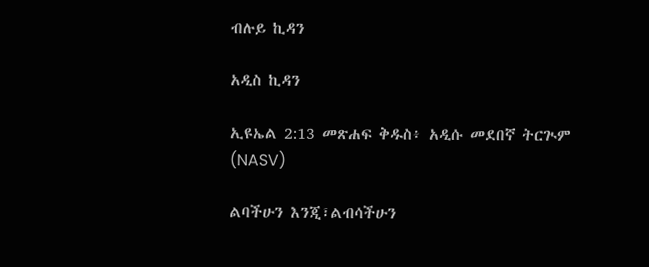ብሉይ ኪዳን

አዲስ ኪዳን

ኢዩኤል 2:13 መጽሐፍ ቅዱስ፥ አዲሱ መደበኛ ትርጒም (NASV)

ልባችሁን እንጂ፣ልብሳችሁን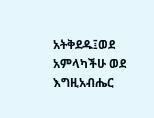አትቅደዱ፤ወደ አምላካችሁ ወደ እግዚአብሔር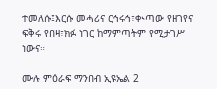ተመለሱ፤እርሱ መሓሪና ርኅሩኅ፣ቊጣው የዘገየና ፍቅሩ የበዛ፣ክፉ ነገር ከማምጣትም የሚታገሥ ነውና።

ሙሉ ምዕራፍ ማንበብ ኢዩኤል 2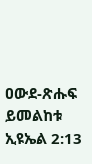ዐውደ-ጽሑፍ ይመልከቱ ኢዩኤል 2:13